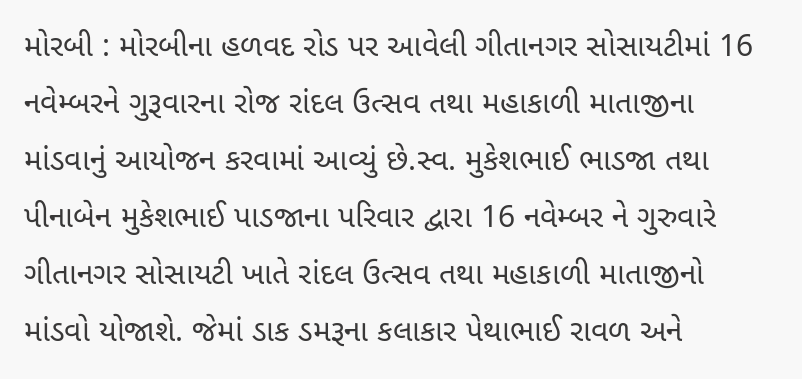મોરબી : મોરબીના હળવદ રોડ પર આવેલી ગીતાનગર સોસાયટીમાં 16 નવેમ્બરને ગુરૂવારના રોજ રાંદલ ઉત્સવ તથા મહાકાળી માતાજીના માંડવાનું આયોજન કરવામાં આવ્યું છે.સ્વ. મુકેશભાઈ ભાડજા તથા પીનાબેન મુકેશભાઈ પાડજાના પરિવાર દ્વારા 16 નવેમ્બર ને ગુરુવારે ગીતાનગર સોસાયટી ખાતે રાંદલ ઉત્સવ તથા મહાકાળી માતાજીનો માંડવો યોજાશે. જેમાં ડાક ડમરૂના કલાકાર પેથાભાઈ રાવળ અને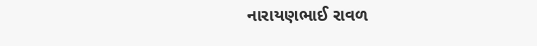નારાયણભાઈ રાવળ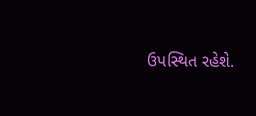ઉપસ્થિત રહેશે.